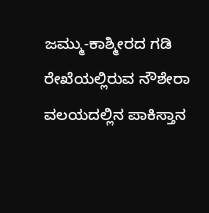ಜಮ್ಮು-ಕಾಶ್ಮೀರದ ಗಡಿ ರೇಖೆಯಲ್ಲಿರುವ ನೌಶೇರಾ ವಲಯದಲ್ಲಿನ ಪಾಕಿಸ್ತಾನ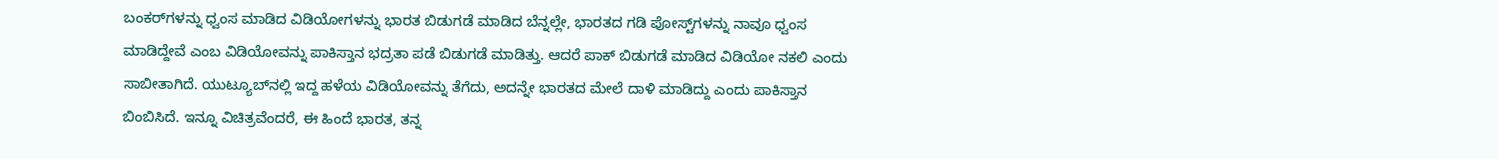ಬಂಕರ್‌ಗಳನ್ನು ಧ್ವಂಸ ಮಾಡಿದ ವಿಡಿಯೋಗಳನ್ನು ಭಾರತ ಬಿಡುಗಡೆ ಮಾಡಿದ ಬೆನ್ನಲ್ಲೇ, ಭಾರತದ ಗಡಿ ಪೋಸ್ಟ್‌ಗಳನ್ನು ನಾವೂ ಧ್ವಂಸ ಮಾಡಿದ್ದೇವೆ ಎಂಬ ವಿಡಿಯೋವನ್ನು ಪಾಕಿಸ್ತಾನ ಭದ್ರತಾ ಪಡೆ ಬಿಡುಗಡೆ ಮಾಡಿತ್ತು. ಆದರೆ ಪಾಕ್‌ ಬಿಡುಗಡೆ ಮಾಡಿದ ವಿಡಿಯೋ ನಕಲಿ ಎಂದು ಸಾಬೀತಾಗಿದೆ. ಯುಟ್ಯೂಬ್‌ನಲ್ಲಿ ಇದ್ದ ಹಳೆಯ ವಿಡಿಯೋವನ್ನು ತೆಗೆದು, ಅದನ್ನೇ ಭಾರತದ ಮೇಲೆ ದಾಳಿ ಮಾಡಿದ್ದು ಎಂದು ಪಾಕಿಸ್ತಾನ ಬಿಂಬಿಸಿದೆ. ಇನ್ನೂ ವಿಚಿತ್ರವೆಂದರೆ, ಈ ಹಿಂದೆ ಭಾರತ, ತನ್ನ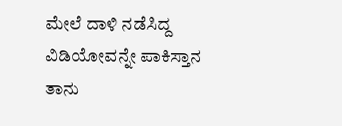ಮೇಲೆ ದಾಳಿ ನಡೆಸಿದ್ದ ವಿಡಿಯೋವನ್ನೇ ಪಾಕಿಸ್ತಾನ ತಾನು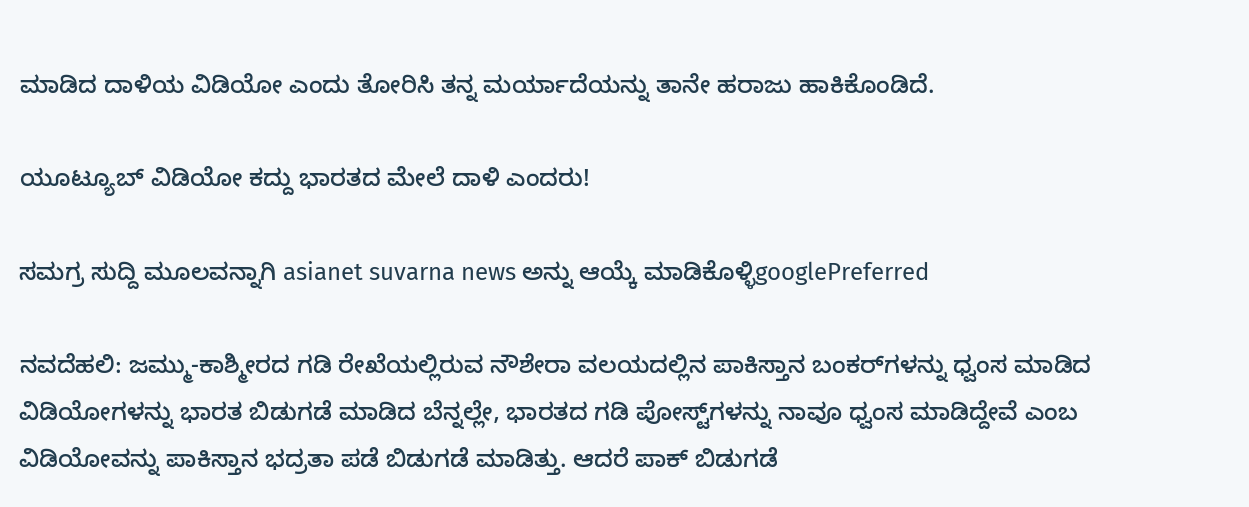ಮಾಡಿದ ದಾಳಿಯ ವಿಡಿಯೋ ಎಂದು ತೋರಿಸಿ ತನ್ನ ಮರ್ಯಾದೆಯನ್ನು ತಾನೇ ಹರಾಜು ಹಾಕಿಕೊಂಡಿದೆ.

ಯೂಟ್ಯೂಬ್‌ ವಿಡಿಯೋ ಕದ್ದು ಭಾರತದ ಮೇಲೆ ದಾಳಿ ಎಂದರು!

ಸಮಗ್ರ ಸುದ್ದಿ ಮೂಲವನ್ನಾಗಿ asianet suvarna news ಅನ್ನು ಆಯ್ಕೆ ಮಾಡಿಕೊಳ್ಳಿgooglePreferred

ನವದೆಹಲಿ: ಜಮ್ಮು-ಕಾಶ್ಮೀರದ ಗಡಿ ರೇಖೆಯಲ್ಲಿರುವ ನೌಶೇರಾ ವಲಯದಲ್ಲಿನ ಪಾಕಿಸ್ತಾನ ಬಂಕರ್‌ಗಳನ್ನು ಧ್ವಂಸ ಮಾಡಿದ ವಿಡಿಯೋಗಳನ್ನು ಭಾರತ ಬಿಡುಗಡೆ ಮಾಡಿದ ಬೆನ್ನಲ್ಲೇ, ಭಾರತದ ಗಡಿ ಪೋಸ್ಟ್‌ಗಳನ್ನು ನಾವೂ ಧ್ವಂಸ ಮಾಡಿದ್ದೇವೆ ಎಂಬ ವಿಡಿಯೋವನ್ನು ಪಾಕಿಸ್ತಾನ ಭದ್ರತಾ ಪಡೆ ಬಿಡುಗಡೆ ಮಾಡಿತ್ತು. ಆದರೆ ಪಾಕ್‌ ಬಿಡುಗಡೆ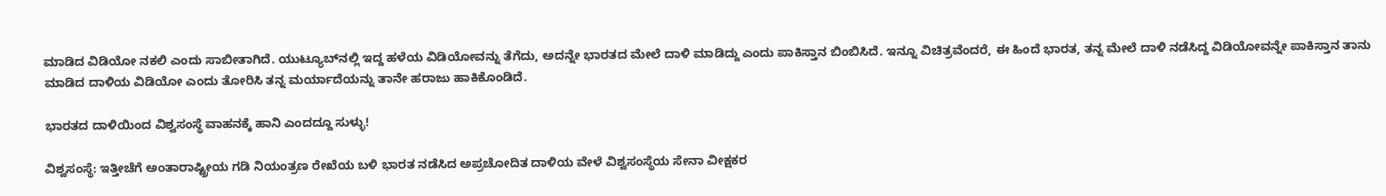ಮಾಡಿದ ವಿಡಿಯೋ ನಕಲಿ ಎಂದು ಸಾಬೀತಾಗಿದೆ. ಯುಟ್ಯೂಬ್‌ನಲ್ಲಿ ಇದ್ದ ಹಳೆಯ ವಿಡಿಯೋವನ್ನು ತೆಗೆದು, ಅದನ್ನೇ ಭಾರತದ ಮೇಲೆ ದಾಳಿ ಮಾಡಿದ್ದು ಎಂದು ಪಾಕಿಸ್ತಾನ ಬಿಂಬಿಸಿದೆ. ಇನ್ನೂ ವಿಚಿತ್ರವೆಂದರೆ, ಈ ಹಿಂದೆ ಭಾರತ, ತನ್ನ ಮೇಲೆ ದಾಳಿ ನಡೆಸಿದ್ದ ವಿಡಿಯೋವನ್ನೇ ಪಾಕಿಸ್ತಾನ ತಾನು ಮಾಡಿದ ದಾಳಿಯ ವಿಡಿಯೋ ಎಂದು ತೋರಿಸಿ ತನ್ನ ಮರ್ಯಾದೆಯನ್ನು ತಾನೇ ಹರಾಜು ಹಾಕಿಕೊಂಡಿದೆ.

ಭಾರತದ ದಾಳಿಯಿಂದ ವಿಶ್ವಸಂಸ್ಥೆ ವಾಹನಕ್ಕೆ ಹಾನಿ ಎಂದದ್ದೂ ಸುಳ್ಳು!

ವಿಶ್ವಸಂಸ್ಥೆ: ಇತ್ತೀಚೆಗೆ ಅಂತಾರಾಷ್ಟ್ರೀಯ ಗಡಿ ನಿಯಂತ್ರಣ ರೇಖೆಯ ಬಳಿ ಭಾರತ ನಡೆಸಿದ ಅಪ್ರಚೋದಿತ ದಾಳಿಯ ವೇಳೆ ವಿಶ್ವಸಂಸ್ಥೆಯ ಸೇನಾ ವೀಕ್ಷಕರ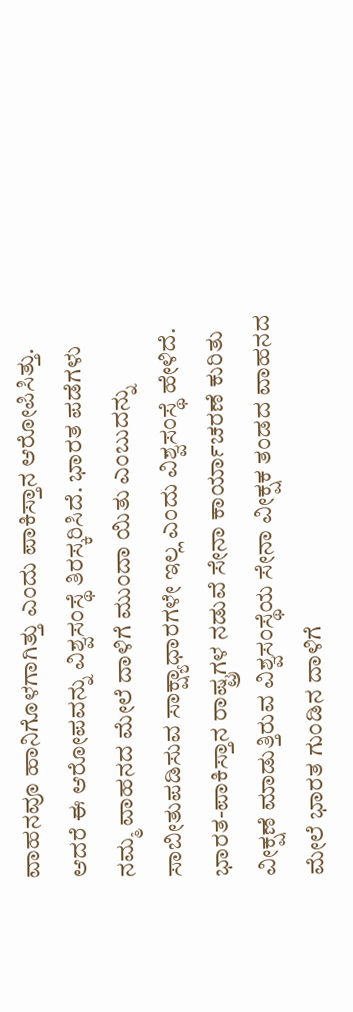ವಾಹನವೂ ಹಾನಿಗೊಳಗಾಗಿತ್ತು ಎಂದು ಪಾಕಿಸ್ತಾನ ಆರೋಪಿಸಿತ್ತು. ಆದರೆ ಈ ಆರೋಪವನ್ನು ವಿಶ್ವಸಂಸ್ಥೆ ತಿರಸ್ಕರಿಸಿದೆ. ಭಾರತ ಪಡೆಗಳು ನಮ್ಮ ವಾಹನದ ಮೇಲೆ ದಾಳಿಗೆ ಮುಂದಾ ಯಿತು ಎಂಬುದನ್ನು ಸಾಬೀತುಪಡಿಸುವ ಸಾಕ್ಷ್ಯಾಧಾರಗಳೇ ಇಲ್ಲ ಎಂದು ವಿಶ್ವಸಂಸ್ಥೆ ಹೇಳಿದೆ. ಭಾರತ-ಪಾಕಿಸ್ತಾನ ರಾಷ್ಟ್ರಗಳ ನಡುವೆ ಸೇನಾ ಕಾರ್ಯಾಚರಣೆ ಕುರಿತು ವೀಕ್ಷಣೆ ಮಾಡುತ್ತಿರುವ ವಿಶ್ವಸಂಸ್ಥೆಯ ಸೇನಾ ವೀಕ್ಷಕ ತಂಡದ ವಾಹನದ ಮೇಲೆ ಭಾರತ ಗುಂಡಿನ ದಾಳಿಗೆ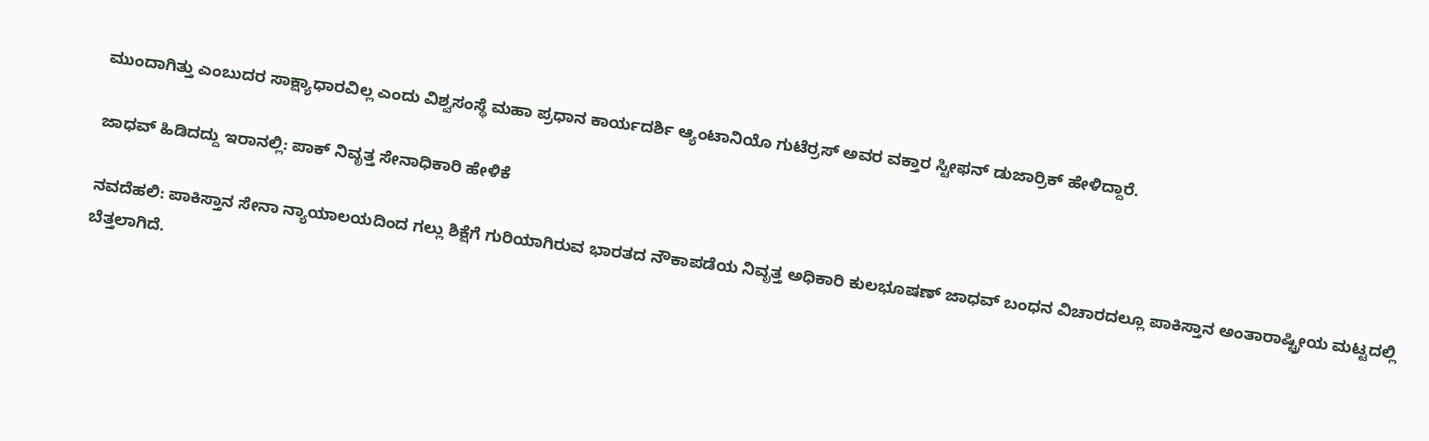ಮುಂದಾಗಿತ್ತು ಎಂಬುದರ ಸಾಕ್ಷ್ಯಾಧಾರವಿಲ್ಲ ಎಂದು ವಿಶ್ವಸಂಸ್ಥೆ ಮಹಾ ಪ್ರಧಾನ ಕಾರ್ಯದರ್ಶಿ ಆ್ಯಂಟಾನಿಯೊ ಗುಟೆರ್ರಸ್‌ ಅವರ ವಕ್ತಾರ ಸ್ಟೀಫನ್‌ ಡುಜಾರ್ರಿಕ್‌ ಹೇಳಿದ್ದಾರೆ.

ಜಾಧವ್‌ ಹಿಡಿದದ್ದು ಇರಾನಲ್ಲಿ: ಪಾಕ್‌ ನಿವೃತ್ತ ಸೇನಾಧಿಕಾರಿ ಹೇಳಿಕೆ

ನವದೆಹಲಿ: ಪಾಕಿಸ್ತಾನ ಸೇನಾ ನ್ಯಾಯಾಲಯದಿಂದ ಗಲ್ಲು ಶಿಕ್ಷೆಗೆ ಗುರಿಯಾಗಿರುವ ಭಾರತದ ನೌಕಾಪಡೆಯ ನಿವೃತ್ತ ಅಧಿಕಾರಿ ಕುಲಭೂಷಣ್‌ ಜಾಧವ್‌ ಬಂಧನ ವಿಚಾರದಲ್ಲೂ ಪಾಕಿಸ್ತಾನ ಅಂತಾರಾಷ್ಟ್ರೀಯ ಮಟ್ಟದಲ್ಲಿ ಬೆತ್ತಲಾಗಿದೆ.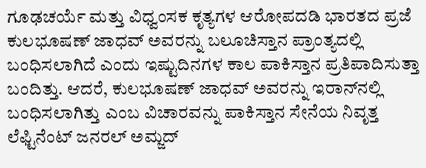ಗೂಢಚರ್ಯೆ ಮತ್ತು ವಿಧ್ವಂಸಕ ಕೃತ್ಯಗಳ ಆರೋಪದಡಿ ಭಾರತದ ಪ್ರಜೆ ಕುಲಭೂಷಣ್‌ ಜಾಧವ್‌ ಅವರನ್ನು ಬಲೂಚಿಸ್ತಾನ ಪ್ರಾಂತ್ಯದಲ್ಲಿ ಬಂಧಿಸಲಾಗಿದೆ ಎಂದು ಇಷ್ಟುದಿನಗಳ ಕಾಲ ಪಾಕಿಸ್ತಾನ ಪ್ರತಿಪಾದಿಸುತ್ತಾ ಬಂದಿತ್ತು. ಆದರೆ, ಕುಲಭೂಷಣ್‌ ಜಾಧವ್‌ ಅವರನ್ನು ಇರಾನ್‌ನಲ್ಲಿ ಬಂಧಿಸಲಾಗಿತ್ತು ಎಂಬ ವಿಚಾರವನ್ನು ಪಾಕಿಸ್ತಾನ ಸೇನೆಯ ನಿವೃತ್ತ ಲೆಫ್ಟಿನೆಂಟ್‌ ಜನರಲ್‌ ಅಮ್ಜದ್‌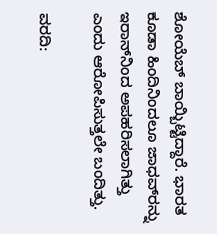ಶೋಯೆಬ್‌ ಬಾಯ್ಬಿಟ್ಟಿದ್ದಾರೆ. ಭಾರತ ಕೂಡಾ ಹಿಂದಿನಿಂದಲೂ ಜಾಧವ್‌ರನ್ನು ಇರಾನ್‌ನಿಂದ ಅಪಹರಿಸಲಾಗಿತ್ತು ಎಂದು ಆರೋಪಿಸುತ್ತಲೇ ಬಂದಿತ್ತು.

ವರದಿ: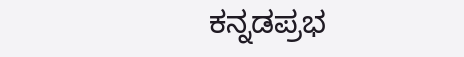ಕನ್ನಡಪ್ರಭ